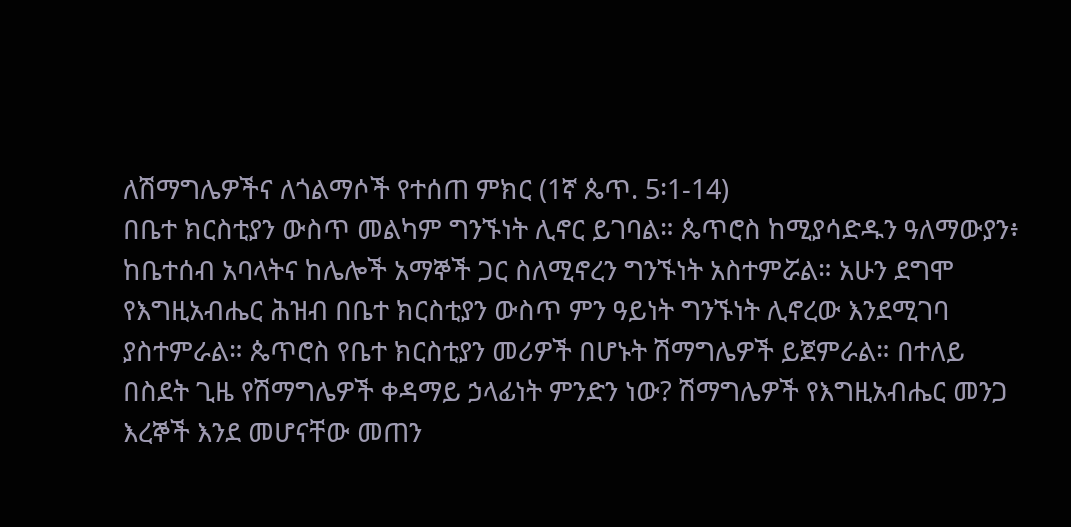ለሽማግሌዎችና ለጎልማሶች የተሰጠ ምክር (1ኛ ጴጥ. 5፡1-14)
በቤተ ክርስቲያን ውስጥ መልካም ግንኙነት ሊኖር ይገባል። ጴጥሮስ ከሚያሳድዱን ዓለማውያን፥ ከቤተሰብ አባላትና ከሌሎች አማኞች ጋር ስለሚኖረን ግንኙነት አስተምሯል። አሁን ደግሞ የእግዚአብሔር ሕዝብ በቤተ ክርስቲያን ውስጥ ምን ዓይነት ግንኙነት ሊኖረው እንደሚገባ ያስተምራል። ጴጥሮስ የቤተ ክርስቲያን መሪዎች በሆኑት ሽማግሌዎች ይጀምራል። በተለይ በስደት ጊዜ የሽማግሌዎች ቀዳማይ ኃላፊነት ምንድን ነው? ሽማግሌዎች የእግዚአብሔር መንጋ እረኞች እንደ መሆናቸው መጠን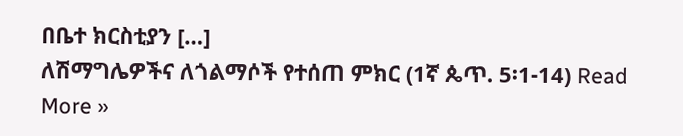በቤተ ክርስቲያን […]
ለሽማግሌዎችና ለጎልማሶች የተሰጠ ምክር (1ኛ ጴጥ. 5፡1-14) Read More »